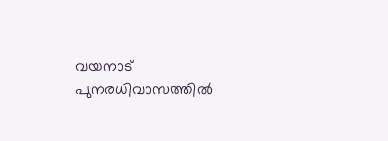വയനാട് പുനരധിവാസത്തിൽ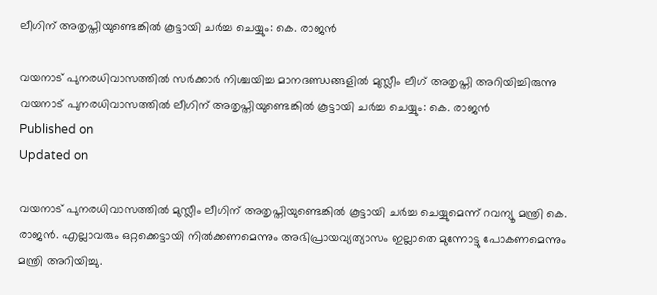ലീഗിന് അതൃപ്തിയുണ്ടെങ്കിൽ കൂട്ടായി ചർച്ച ചെയ്യും: കെ. രാജന്‍

വയനാട് പുനരധിവാസത്തിൽ സർക്കാർ നിശ്ചയിച്ച മാനദണ്ഡങ്ങളിൽ മുസ്ലീം ലീഗ് അതൃപ്തി അറിയിച്ചിരുന്നു
വയനാട് പുനരധിവാസത്തിൽ ലീഗിന് അതൃപ്തിയുണ്ടെങ്കിൽ കൂട്ടായി ചർച്ച ചെയ്യും: കെ. രാജന്‍
Published on
Updated on

വയനാട് പുനരധിവാസത്തിൽ മുസ്ലീം ലീഗിന് അതൃപ്തിയുണ്ടെങ്കിൽ കൂട്ടായി ചർച്ച ചെയ്യുമെന്ന് റവന്യൂ മന്ത്രി കെ. രാജൻ. എല്ലാവരും ഒറ്റക്കെട്ടായി നിൽക്കണമെന്നും അഭിപ്രായവ്യത്യാസം ഇല്ലാതെ മുന്നോട്ടു പോകണമെന്നും മന്ത്രി അറിയിച്ചു.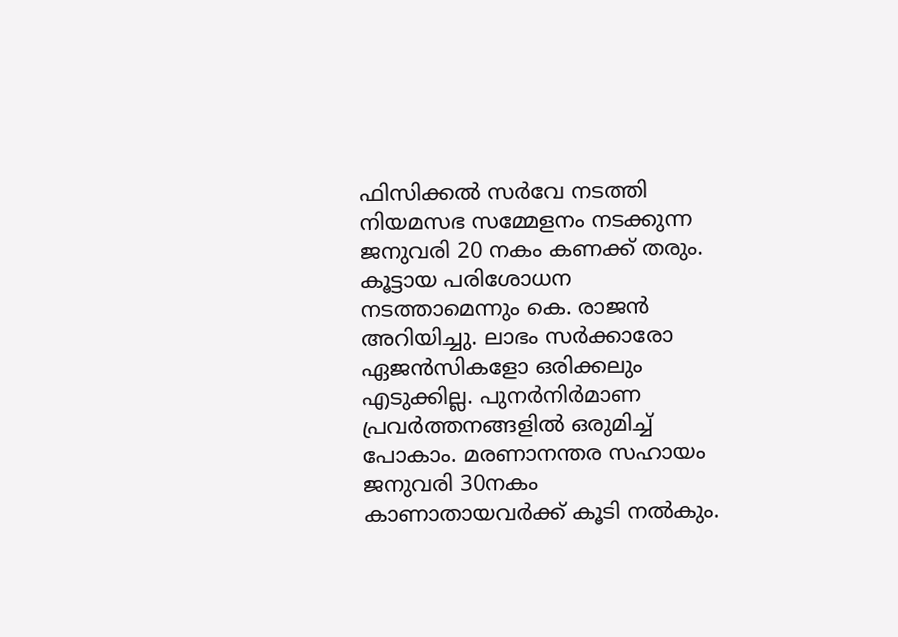ഫിസിക്കൽ സർവേ നടത്തി നിയമസഭ സമ്മേളനം നടക്കുന്ന ജനുവരി 20 നകം കണക്ക് തരും. കൂട്ടായ പരിശോധന നടത്താമെന്നും കെ. രാജൻ അറിയിച്ചു. ലാഭം സർക്കാരോ ഏജൻസികളോ ഒരിക്കലും എടുക്കില്ല. പുനർനിർമാണ പ്രവർത്തനങ്ങളിൽ ഒരുമിച്ച് പോകാം. മരണാനന്തര സഹായം ജനുവരി 30നകം കാണാതായവർക്ക് കൂടി നൽകും.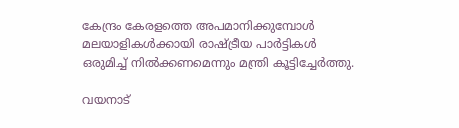കേന്ദ്രം കേരളത്തെ അപമാനിക്കുമ്പോൾ മലയാളികൾക്കായി രാഷ്ട്രീയ പാർട്ടികൾ ഒരുമിച്ച് നിൽക്കണമെന്നും മന്ത്രി കൂട്ടിച്ചേർത്തു.

വയനാട്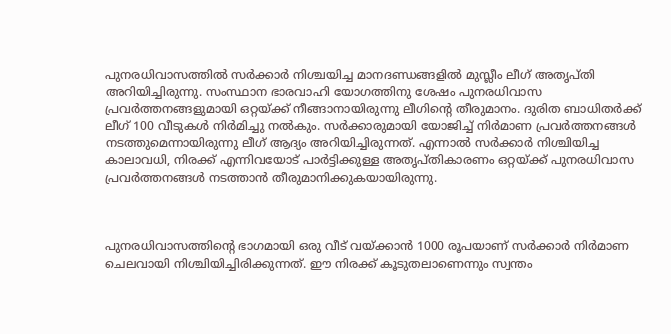പുനരധിവാസത്തിൽ സർക്കാർ നിശ്ചയിച്ച മാനദണ്ഡങ്ങളിൽ മുസ്ലീം ലീഗ് അതൃപ്തി അറിയിച്ചിരുന്നു. സംസ്ഥാന ഭാരവാഹി യോഗത്തിനു ശേഷം പുനരധിവാസ പ്രവർത്തനങ്ങളുമായി ഒറ്റയ്ക്ക് നീങ്ങാനായിരുന്നു ലീഗിന്റെ തീരുമാനം. ദുരിത ബാധിതർക്ക് ലീഗ് 100 വീടുകൾ നിർമിച്ചു നൽകും. സ‍ർക്കാരുമായി യോജിച്ച് നിർമാണ പ്രവ‍ർത്തനങ്ങൾ നടത്തുമെന്നായിരുന്നു ലീഗ് ആദ്യം അറിയിച്ചിരുന്നത്. എന്നാൽ സർക്കാ‍‍ർ നിശ്ചിയിച്ച കാലാവധി, നിരക്ക് എന്നിവയോട് പാർട്ടിക്കുള്ള അതൃപ്തികാരണം ഒറ്റയ്ക്ക് പുനരധിവാസ പ്രവർത്തനങ്ങൾ നടത്താൻ തീരുമാനിക്കുകയായിരുന്നു.



പുനരധിവാസത്തിന്റെ ഭാഗമായി ഒരു വീട് വയ്ക്കാൻ 1000 രൂപയാണ് സർക്കാ‍ർ നിർമാണ ചെലവായി നിശ്ചിയിച്ചിരിക്കുന്നത്. ഈ നിരക്ക് കൂടുതലാണെന്നും സ്വന്തം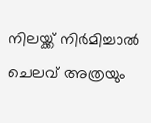നിലയ്ക്ക് നിർമിച്ചാൽ ചെലവ് അത്രയും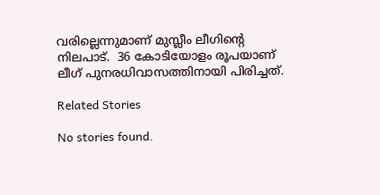വരില്ലെന്നുമാണ് മുസ്ലീം ലീഗിന്റെ നിലപാട്.  36 കോടിയോളം രൂപയാണ് ലീഗ് പുനരധിവാസത്തിനായി പിരിച്ചത്.

Related Stories

No stories found.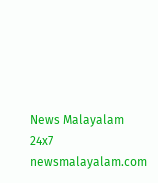News Malayalam 24x7
newsmalayalam.com